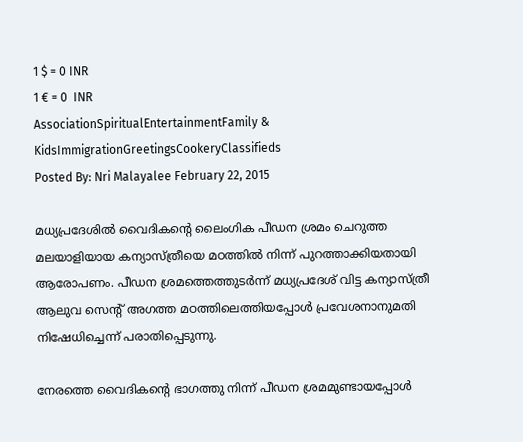1 $ = 0 INR
1 € = 0  INR
AssociationSpiritualEntertainmentFamily & KidsImmigrationGreetingsCookeryClassifieds
Posted By: Nri Malayalee February 22, 2015

മധ്യപ്രദേശില്‍ വൈദികന്റെ ലൈംഗിക പീഡന ശ്രമം ചെറുത്ത മലയാളിയായ കന്യാസ്ത്രീയെ മഠത്തില്‍ നിന്ന് പുറത്താക്കിയതായി ആരോപണം. പീഡന ശ്രമത്തെത്തുടര്‍ന്ന് മധ്യപ്രദേശ് വിട്ട കന്യാസ്ത്രീ ആലുവ സെന്റ് അഗത്ത മഠത്തിലെത്തിയപ്പോള്‍ പ്രവേശനാനുമതി നിഷേധിച്ചെന്ന് പരാതിപ്പെടുന്നു.

നേരത്തെ വൈദികന്റെ ഭാഗത്തു നിന്ന് പീഡന ശ്രമമുണ്ടായപ്പോള്‍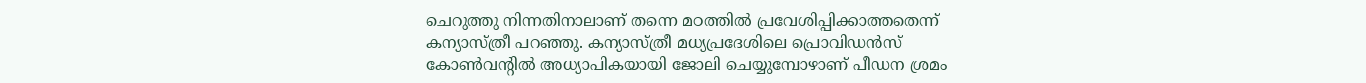ചെറുത്തു നിന്നതിനാലാണ് തന്നെ മഠത്തില്‍ പ്രവേശിപ്പിക്കാത്തതെന്ന് കന്യാസ്ത്രീ പറഞ്ഞു. കന്യാസ്ത്രീ മധ്യപ്രദേശിലെ പ്രൊവിഡന്‍സ് കോണ്‍വന്റില്‍ അധ്യാപികയായി ജോലി ചെയ്യുമ്പോഴാണ് പീഡന ശ്രമം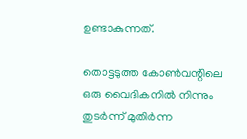ഉണ്ടാകുന്നത്.

തൊട്ടടുത്ത കോണ്‍വന്റിലെ ഒരു വൈദികനില്‍ നിന്നും തുടര്‍ന്ന് മുതിര്‍ന്ന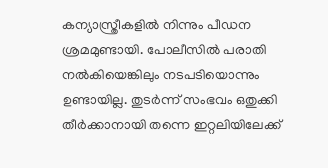കന്യാസ്ത്രീകളില്‍ നിന്നും പീഡന ശ്രമമുണ്ടായി. പോലീസില്‍ പരാതി നല്‍കിയെങ്കിലും നടപടിയൊന്നും ഉണ്ടായില്ല. തുടര്‍ന്ന് സംഭവം ഒതുക്കി തീര്‍ക്കാനായി തന്നെ ഇറ്റലിയിലേക്ക്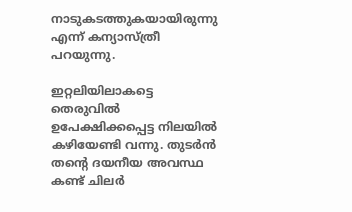നാടുകടത്തുകയായിരുന്നു എന്ന് കന്യാസ്ത്രീ പറയുന്നു.

ഇറ്റലിയിലാകട്ടെ തെരുവില്‍ ഉപേക്ഷിക്കപ്പെട്ട നിലയില്‍ കഴിയേണ്ടി വന്നു. തുടര്‍ന്‍ തന്റെ ദയനീയ അവസ്ഥ കണ്ട് ചിലര്‍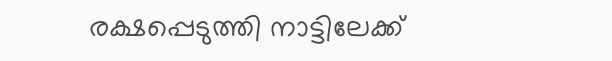രക്ഷപ്പെടുത്തി നാട്ടിലേക്ക്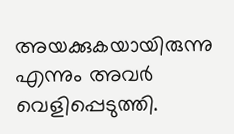അയക്കുകയായിരുന്നു എന്നും അവര്‍ വെളിപ്പെടുത്തി.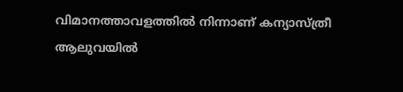വിമാനത്താവളത്തില്‍ നിന്നാണ് കന്യാസ്ത്രീ ആലുവയില്‍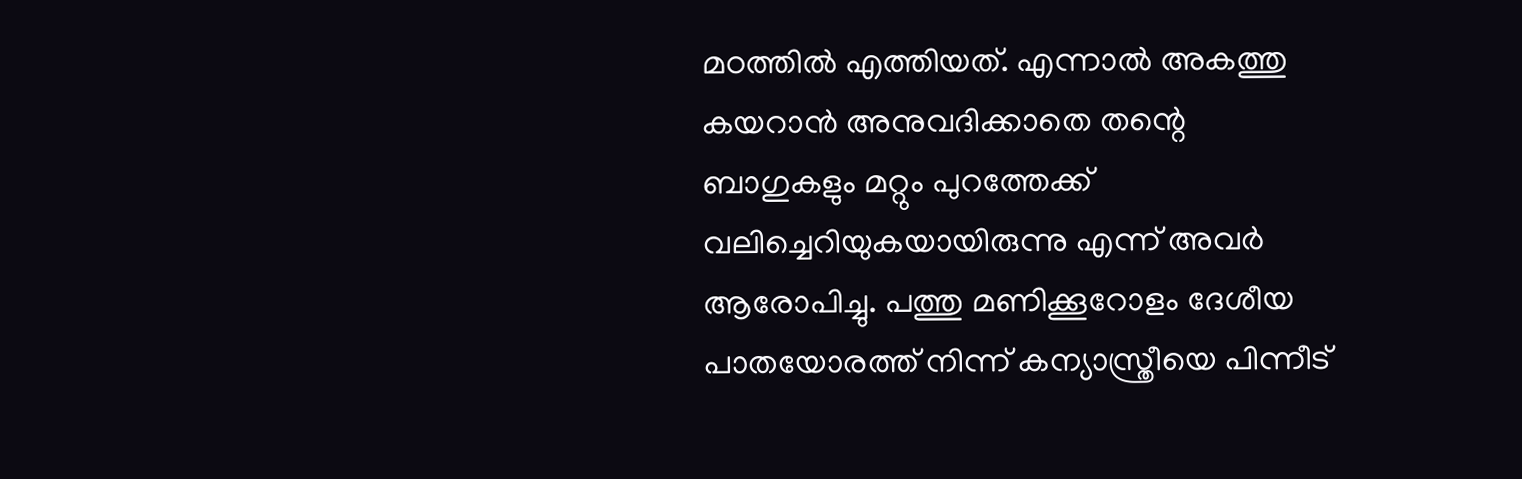മഠത്തില്‍ എത്തിയത്. എന്നാല്‍ അകത്തു കയറാന്‍ അനുവദിക്കാതെ തന്റെ ബാഗുകളും മറ്റും പുറത്തേക്ക് വലിച്ചെറിയുകയായിരുന്നു എന്ന് അവര്‍ ആരോപിച്ചു. പത്തു മണിക്കൂറോളം ദേശീയ പാതയോരത്ത് നിന്ന് കന്യാസ്ത്രീയെ പിന്നീട്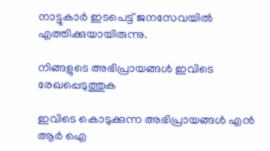നാട്ടുകാര്‍ ഇടപെട്ട് ജനസേവയില്‍ എത്തിക്കുയായിരുന്നു.

നിങ്ങളുടെ അഭിപ്രായങ്ങള്‍ ഇവിടെ രേഖപ്പെടുത്തുക

ഇവിടെ കൊടുക്കുന്ന അഭിപ്രായങ്ങള്‍ എന്‍ ആര്‍ ഐ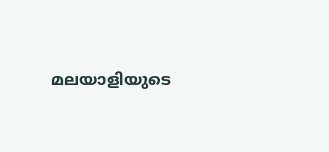മലയാളിയുടെ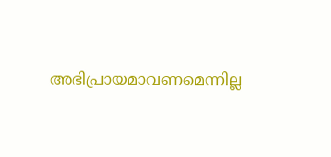അഭിപ്രായമാവണമെന്നില്ല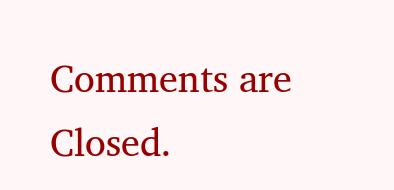Comments are Closed.